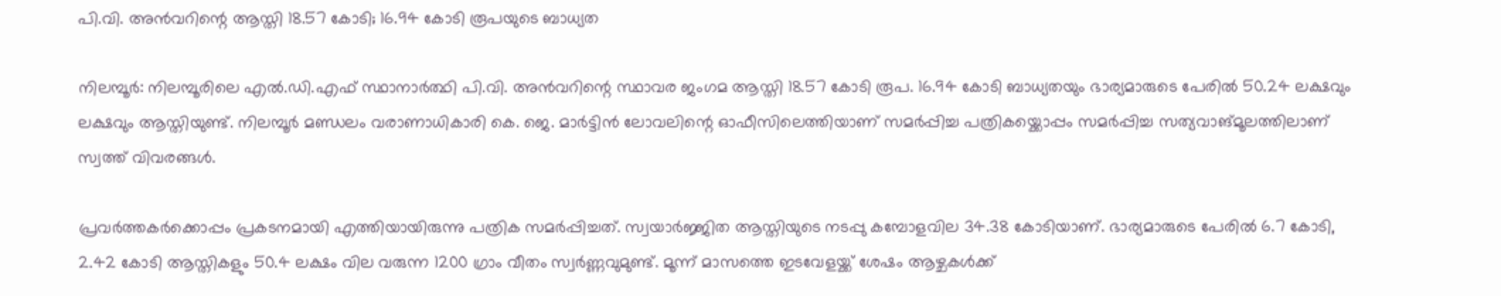പി.വി. അന്‍വറിന്റെ ആസ്തി 18.57 കോടി; 16.94 കോടി രൂപയുടെ ബാധ്യത

നിലമ്പൂര്‍: നിലമ്പൂരിലെ എല്‍.ഡി.എഫ് സ്ഥാനാര്‍ത്ഥി പി.വി. അന്‍വറിന്റെ സ്ഥാവര ജംഗമ ആസ്തി 18.57 കോടി രൂപ. 16.94 കോടി ബാധ്യതയും ഭാര്യമാരുടെ പേരില്‍ 50.24 ലക്ഷവും ലക്ഷവും ആസ്തിയുണ്ട്. നിലമ്പൂര്‍ മണ്ഡലം വരാണാധികാരി കെ. ജെ. മാര്‍ട്ടിന്‍ ലോവലിന്റെ ഓഫീസിലെത്തിയാണ് സമര്‍പ്പിച്ച പത്രികയ്ക്കൊപ്പം സമര്‍പ്പിച്ച സത്യവാങ്മൂലത്തിലാണ് സ്വത്ത് വിവരങ്ങള്‍.

പ്രവര്‍ത്തകര്‍ക്കൊപ്പം പ്രകടനമായി എത്തിയായിരുന്നു പത്രിക സമര്‍പ്പിച്ചത്. സ്വയാര്‍ജ്ജിത ആസ്തിയുടെ നടപ്പു കമ്പോളവില 34.38 കോടിയാണ്. ഭാര്യമാരുടെ പേരില്‍ 6.7 കോടി, 2.42 കോടി ആസ്തികളും 50.4 ലക്ഷം വില വരുന്ന 1200 ഗ്രാം വീതം സ്വര്‍ണ്ണവുമുണ്ട്. മൂന്ന് മാസത്തെ ഇടവേളയ്ക്ക് ശേഷം ആഴ്ചകള്‍ക്ക്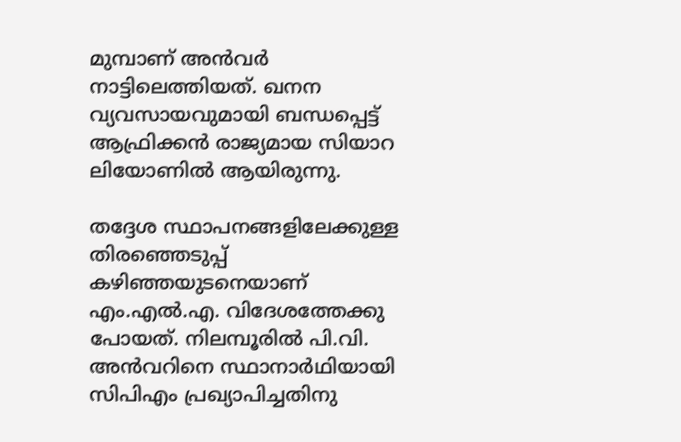മുമ്പാണ് അന്‍വര്‍ നാട്ടിലെത്തിയത്. ഖനന വ്യവസായവുമായി ബന്ധപ്പെട്ട് ആഫ്രിക്കന്‍ രാജ്യമായ സിയാറ ലിയോണില്‍ ആയിരുന്നു.

തദ്ദേശ സ്ഥാപനങ്ങളിലേക്കുള്ള തിരഞ്ഞെടുപ്പ് കഴിഞ്ഞയുടനെയാണ് എം.എല്‍.എ. വിദേശത്തേക്കു പോയത്. നിലമ്പൂരില്‍ പി.വി. അന്‍വറിനെ സ്ഥാനാര്‍ഥിയായി സിപിഎം പ്രഖ്യാപിച്ചതിനു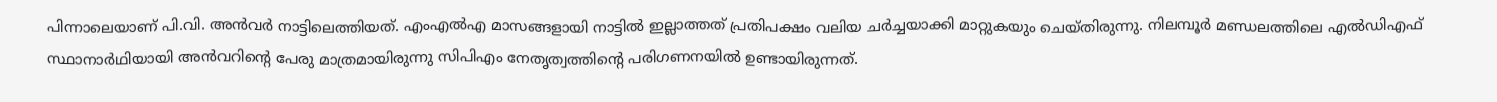പിന്നാലെയാണ് പി.വി. അന്‍വര്‍ നാട്ടിലെത്തിയത്. എംഎല്‍എ മാസങ്ങളായി നാട്ടില്‍ ഇല്ലാത്തത് പ്രതിപക്ഷം വലിയ ചര്‍ച്ചയാക്കി മാറ്റുകയും ചെയ്തിരുന്നു. നിലമ്പൂര്‍ മണ്ഡലത്തിലെ എല്‍ഡിഎഫ് സ്ഥാനാര്‍ഥിയായി അന്‍വറിന്റെ പേരു മാത്രമായിരുന്നു സിപിഎം നേതൃത്വത്തിന്റെ പരിഗണനയില്‍ ഉണ്ടായിരുന്നത്.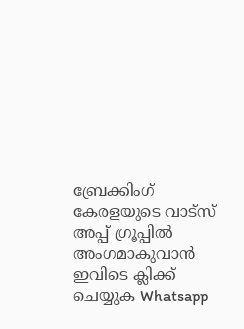ബ്രേക്കിംഗ് കേരളയുടെ വാട്സ് അപ്പ് ഗ്രൂപ്പിൽ അംഗമാകുവാൻ ഇവിടെ ക്ലിക്ക് ചെയ്യുക Whatsapp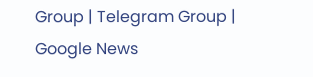Group | Telegram Group | Google News